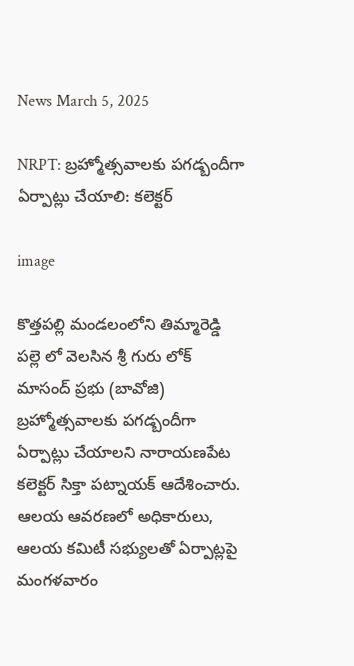News March 5, 2025

NRPT: బ్రహ్మోత్సవాలకు పగడ్బందీగా ఏర్పాట్లు చేయాలి: కలెక్టర్

image

కొత్తపల్లి మండలంలోని తిమ్మారెడ్డి పల్లె లో వెలసిన శ్రీ గురు లోక్ మాసంద్ ప్రభు (బావోజి) బ్రహ్మోత్సవాలకు పగడ్బందీగా ఏర్పాట్లు చేయాలని నారాయణపేట కలెక్టర్ సిక్తా పట్నాయక్ ఆదేశించారు. ఆలయ ఆవరణలో అధికారులు, ఆలయ కమిటీ సభ్యులతో ఏర్పాట్లపై మంగళవారం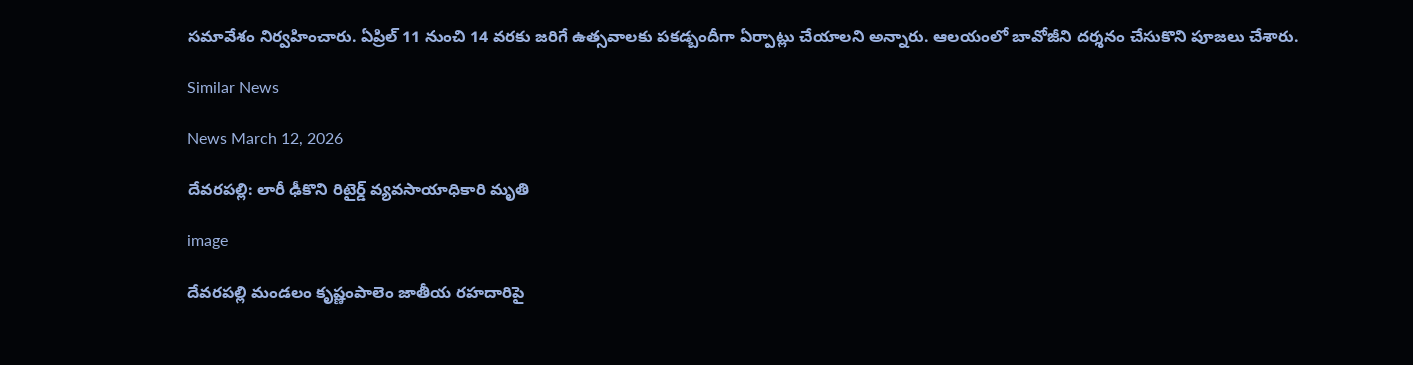సమావేశం నిర్వహించారు. ఏప్రిల్ 11 నుంచి 14 వరకు జరిగే ఉత్సవాలకు పకడ్బందీగా ఏర్పాట్లు చేయాలని అన్నారు. ఆలయంలో బావోజీని దర్శనం చేసుకొని పూజలు చేశారు.

Similar News

News March 12, 2026

దేవరపల్లి: లారీ ఢీకొని రిటైర్డ్ వ్యవసాయాధికారి మృతి

image

దేవరపల్లి మండలం కృష్ణంపాలెం జాతీయ రహదారిపై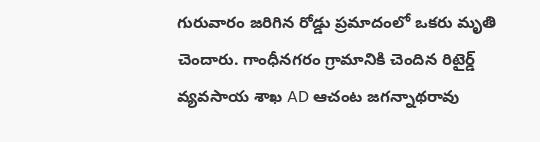గురువారం జరిగిన రోడ్డు ప్రమాదంలో ఒకరు మృతి చెందారు. గాంధీనగరం గ్రామానికి చెందిన రిటైర్డ్ వ్యవసాయ శాఖ AD ఆచంట జగన్నాథరావు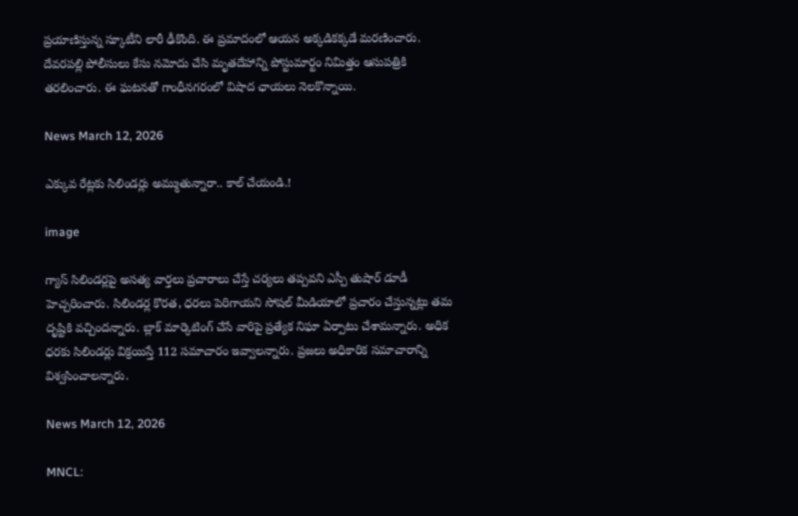ప్రయాణిస్తున్న స్కూటీని లారీ ఢీకొంది. ఈ ప్రమాదంలో ఆయన అక్కడికక్కడే మరణించారు. దేవరపల్లి పోలీసులు కేసు నమోదు చేసి మృతదేహాన్ని పోస్టుమార్టం నిమిత్తం ఆసుపత్రికి తరలించారు. ఈ ఘటనతో గాంధీనగరంలో విషాద ఛాయలు నెలకొన్నాయి.

News March 12, 2026

ఎక్కువ రేట్లకు సిలిండర్లు అమ్ముతున్నారా.. కాల్ చేయండి.!

image

గ్యాస్ సిలిండర్లపై అసత్య వార్తలు ప్రచారాలు చేస్తే చర్యలు తప్పవని ఎస్పీ తుషార్ డూడీ హెచ్చరించారు. సిలిండర్ల కొరత, ధరలు పెరిగాయని సోషల్ మీడియాలో ప్రచారం చేస్తున్నట్లు తమ దృష్టికి వచ్చిందన్నారు. బ్లాక్ మార్కెటింగ్ చేసే వారిపై ప్రత్యేక నిఘా ఏర్పాటు చేశామన్నారు. అధిక ధరకు సిలిండర్లు విక్రయిస్తే 112 సమాచారం ఇవ్వాలన్నారు. ప్రజలు అధికారిక సమాచారాన్ని విశ్వసించాలన్నారు.

News March 12, 2026

MNCL: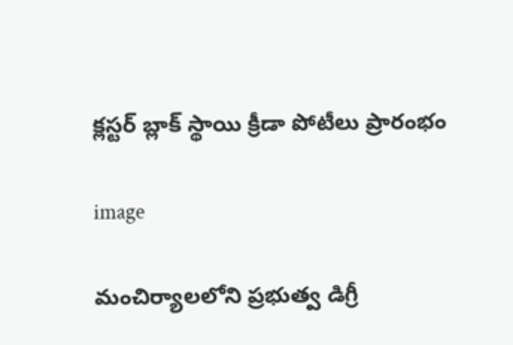క్లస్టర్ బ్లాక్ స్థాయి క్రీడా పోటీలు ప్రారంభం

image

మంచిర్యాలలోని ప్రభుత్వ డిగ్రీ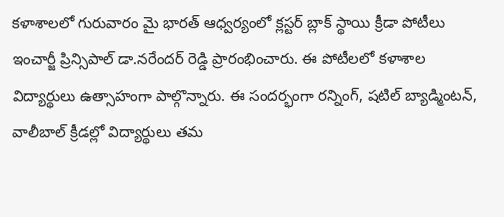కళాశాలలో గురువారం మై భారత్ ఆధ్వర్యంలో క్లస్టర్ బ్లాక్ స్థాయి క్రీడా పోటీలు ఇంచార్జీ ప్రిన్సిపాల్ డా.నరేందర్ రెడ్డి ప్రారంభించారు. ఈ పోటీలలో కళాశాల విద్యార్థులు ఉత్సాహంగా పాల్గొన్నారు. ఈ సందర్భంగా రన్నింగ్, షటిల్ బ్యాడ్మింటన్, వాలీబాల్ క్రీడల్లో విద్యార్థులు తమ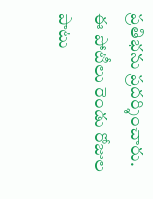ప్రతిభను ప్రదర్శించారు. ఈ పోటీలు రెండు రోజుల పాటు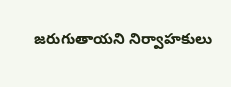జరుగుతాయని నిర్వాహకులు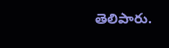తెలిపారు.